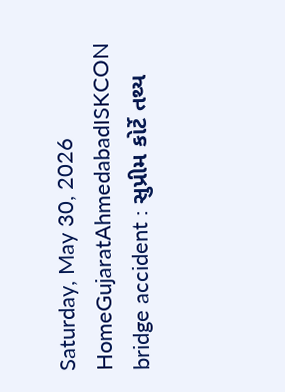Saturday, May 30, 2026
HomeGujaratAhmedabadISKCON bridge accident : સુપ્રીમ કોર્ટે તથ્ય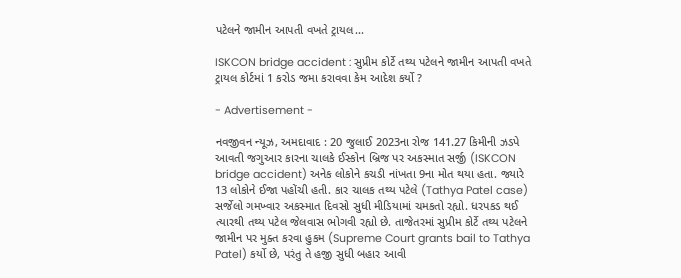પટેલને જામીન આપતી વખતે ટ્રાયલ...

ISKCON bridge accident : સુપ્રીમ કોર્ટે તથ્ય પટેલને જામીન આપતી વખતે ટ્રાયલ કોર્ટમાં 1 કરોડ જમા કરાવવા કેમ આદેશ કર્યો ?

- Advertisement -

નવજીવન ન્યૂઝ, અમદાવાદ : 20 જુલાઈ 2023ના રોજ 141.27 કિમીની ઝડપે આવતી જગુઆર કારના ચાલકે ઈસ્કોન બ્રિજ પર અકસ્માત સર્જી (ISKCON bridge accident) અનેક લોકોને કચડી નાંખતા 9ના મોત થયા હતા. જ્યારે 13 લોકોને ઈજા પહોંચી હતી. કાર ચાલક તથ્ય પટેલે (Tathya Patel case) સર્જેલો ગમખ્વાર અકસ્માત દિવસો સુધી મીડિયામાં ચમકતો રહ્યો. ધરપકડ થઈ ત્યારથી તથ્ય પટેલ જેલવાસ ભોગવી રહ્યો છે. તાજેતરમાં સુપ્રીમ કોર્ટે તથ્ય પટેલને જામીન પર મુક્ત કરવા હુકમ (Supreme Court grants bail to Tathya Patel) કર્યો છે, પરંતુ તે હજી સુધી બહાર આવી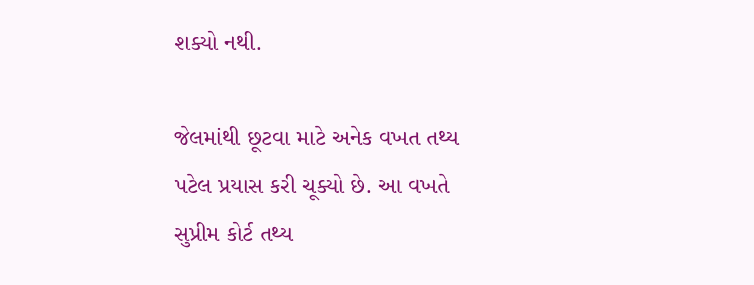શક્યો નથી.

જેલમાંથી છૂટવા માટે અનેક વખત તથ્ય પટેલ પ્રયાસ કરી ચૂક્યો છે. આ વખતે સુપ્રીમ કોર્ટ તથ્ય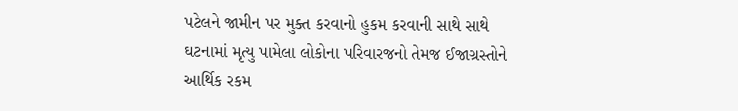પટેલને જામીન પર મુક્ત કરવાનો હુકમ કરવાની સાથે સાથે ઘટનામાં મૃત્યુ પામેલા લોકોના પરિવારજનો તેમજ ઈજાગ્રસ્તોને આર્થિક રકમ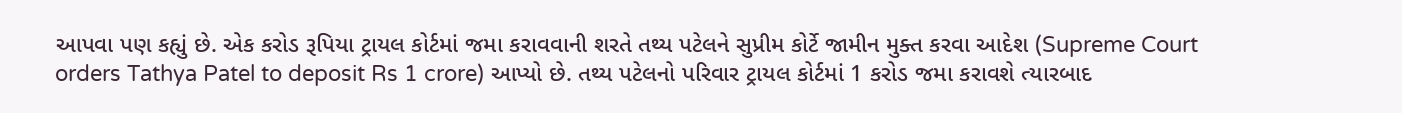આપવા પણ કહ્યું છે. એક કરોડ રૂપિયા ટ્રાયલ કોર્ટમાં જમા કરાવવાની શરતે તથ્ય પટેલને સુપ્રીમ કોર્ટે જામીન મુક્ત કરવા આદેશ (Supreme Court orders Tathya Patel to deposit Rs 1 crore) આપ્યો છે. તથ્ય પટેલનો પરિવાર ટ્રાયલ કોર્ટમાં 1 કરોડ જમા કરાવશે ત્યારબાદ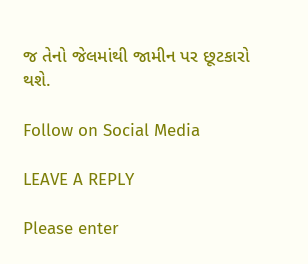જ તેનો જેલમાંથી જામીન પર છૂટકારો થશે.

Follow on Social Media

LEAVE A REPLY

Please enter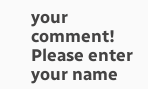your comment!
Please enter your name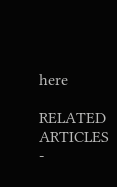here

RELATED ARTICLES
-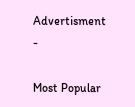Advertisment -

Most Popular